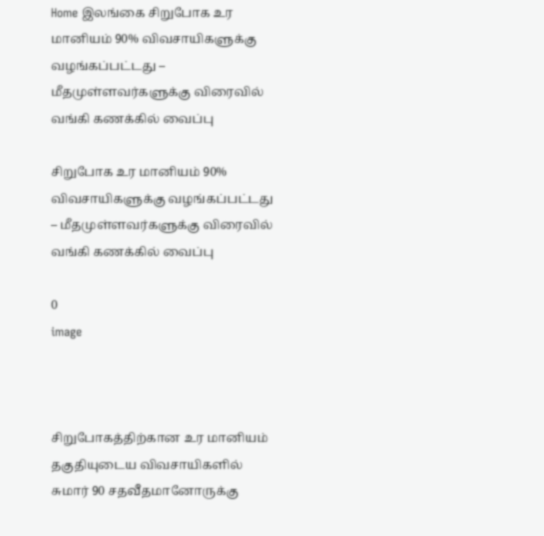Home இலங்கை சிறுபோக உர மானியம் 90% விவசாயிகளுக்கு வழங்கப்பட்டது – மீதமுள்ளவர்களுக்கு விரைவில் வங்கி கணக்கில் வைப்பு

சிறுபோக உர மானியம் 90% விவசாயிகளுக்கு வழங்கப்பட்டது – மீதமுள்ளவர்களுக்கு விரைவில் வங்கி கணக்கில் வைப்பு

0
image



சிறுபோகத்திற்கான உர மானியம் தகுதியுடைய விவசாயிகளில் சுமார் 90 சதவீதமானோருக்கு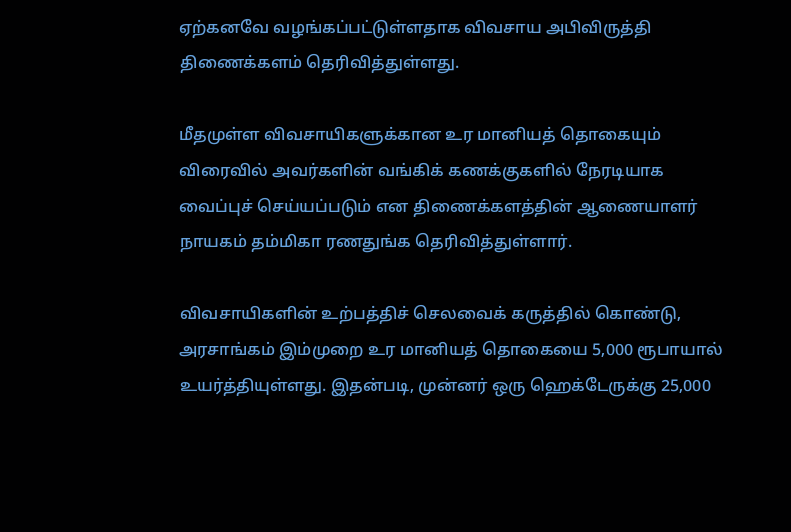ஏற்கனவே வழங்கப்பட்டுள்ளதாக விவசாய அபிவிருத்தி திணைக்களம் தெரிவித்துள்ளது.

மீதமுள்ள விவசாயிகளுக்கான உர மானியத் தொகையும் விரைவில் அவர்களின் வங்கிக் கணக்குகளில் நேரடியாக வைப்புச் செய்யப்படும் என திணைக்களத்தின் ஆணையாளர் நாயகம் தம்மிகா ரணதுங்க தெரிவித்துள்ளார்.

விவசாயிகளின் உற்பத்திச் செலவைக் கருத்தில் கொண்டு, அரசாங்கம் இம்முறை உர மானியத் தொகையை 5,000 ரூபாயால் உயர்த்தியுள்ளது. இதன்படி, முன்னர் ஒரு ஹெக்டேருக்கு 25,000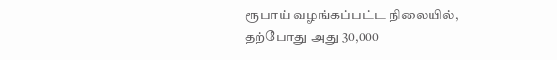ரூபாய் வழங்கப்பட்ட நிலையில், தற்போது அது 30,000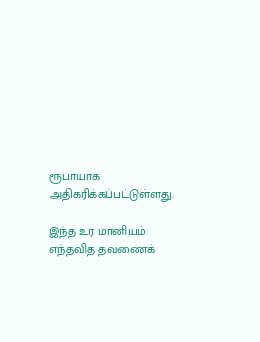ரூபாயாக அதிகரிக்கப்பட்டுள்ளது.

இந்த உர மானியம் எந்தவித தவணைக்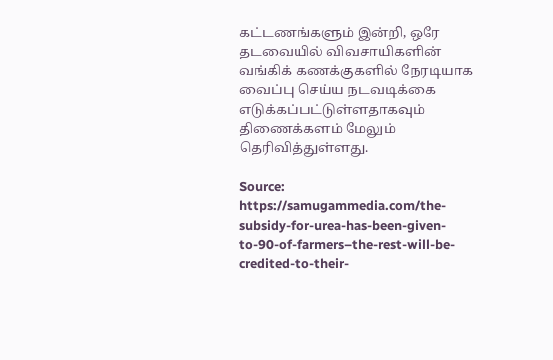கட்டணங்களும் இன்றி, ஒரே தடவையில் விவசாயிகளின் வங்கிக் கணக்குகளில் நேரடியாக வைப்பு செய்ய நடவடிக்கை எடுக்கப்பட்டுள்ளதாகவும் திணைக்களம் மேலும் தெரிவித்துள்ளது.

Source: https://samugammedia.com/the-subsidy-for-urea-has-been-given-to-90-of-farmers–the-rest-will-be-credited-to-their-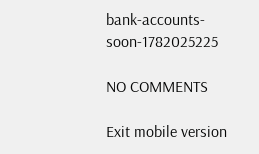bank-accounts-soon-1782025225

NO COMMENTS

Exit mobile version